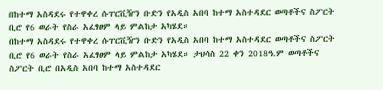በከተማ አስዳደሩ የተዋቀረ ሱፐርቪዥን ቡድን የአዲስ አበባ ከተማ አስተዳደር ወጣቶችና ስፖርት ቢሮ የ6 ወራት የስራ አፈፃፀም ላይ ምልከታ አካሄደ።
በከተማ አስዳደሩ የተዋቀረ ሱፐርቪዥን ቡድን የአዲስ አበባ ከተማ አስተዳደር ወጣቶችና ስፖርት ቢሮ የ6 ወራት የስራ አፈፃፀም ላይ ምልከታ አካሄደ። ታህሳስ 22 ቀን 2018ዓ.ም ወጣቶችና ስፖርት ቢሮ በአዲስ አበባ ከተማ አስተዳደር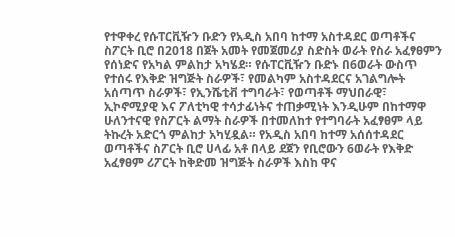የተዋቀረ የሱፐርቪዥን ቡድን የአዲስ አበባ ከተማ አስተዳደር ወጣቶችና ስፖርት ቢሮ በ2018 በጀት አመት የመጀመሪያ ስድስት ወራት የስራ አፈፃፀምን የሰነድና የአካል ምልከታ አካሄደ። የሱፐርቪዥን ቡድኑ በ6ወራት ውስጥ የተሰሩ የእቅድ ዝግጅት ስራዎች፣ የመልካም አስተዳደርና አገልግሎት አሰጣጥ ስራዎች፣ የኢንሼቲቭ ተግባራት፣ የወጣቶች ማህበራዊ፣ ኢኮኖሚያዊ እና ፖለቲካዊ ተሳታፊነትና ተጠቃሚነት እንዲሁም በከተማዋ ሁለንተናዊ የስፖርት ልማት ስራዎች በተመለከተ የተግባራት አፈፃፀም ላይ ትኩረት አድርጎ ምልከታ አካሂዷል። የአዲስ አበባ ከተማ አሰሰተዳደር ወጣቶችና ስፖርት ቢሮ ሀላፊ አቶ በላይ ደጀን የቢሮውን 6ወራት የእቅድ አፈፃፀም ሪፖርት ከቅድመ ዝግጅት ስራዎች እስከ ዋና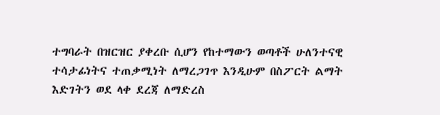ተግባራት በዝርዝር ያቀረቡ ሲሆን የከተማውን ወጣቶች ሁለንተናዊ ተሳታፊነትና ተጠቃሚነት ለማረጋገጥ እንዲሁም በስፖርት ልማት እድገትን ወደ ላቀ ደረጃ ለማድረስ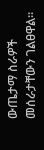ውጤታማ ስራዎች መሰራታቸውን ገልፀዋል።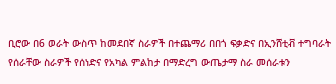ቢሮው በ6 ወራት ውስጥ ከመደበኛ ስራዎች በተጨማሪ በበጎ ፍቃድና በኢንሸቲቭ ተግባራት የሰራቸው ስራዎች የሰነድና የአካል ምልከታ በማድረግ ውጤታማ ስራ መሰራቱን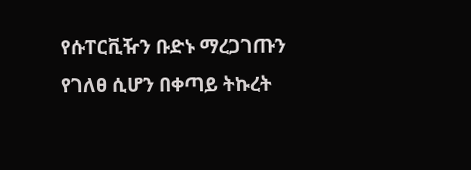የሱፐርቪዥን ቡድኑ ማረጋገጡን የገለፀ ሲሆን በቀጣይ ትኩረት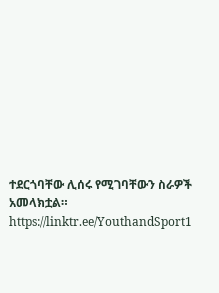ተደርጎባቸው ሊሰሩ የሚገባቸውን ስራዎች አመላክቷል። https://linktr.ee/YouthandSport1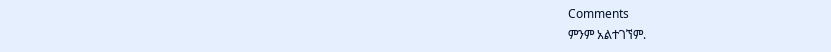Comments
ምንም አልተገኘም.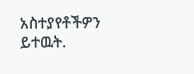አስተያየቶችዎን ይተዉት.